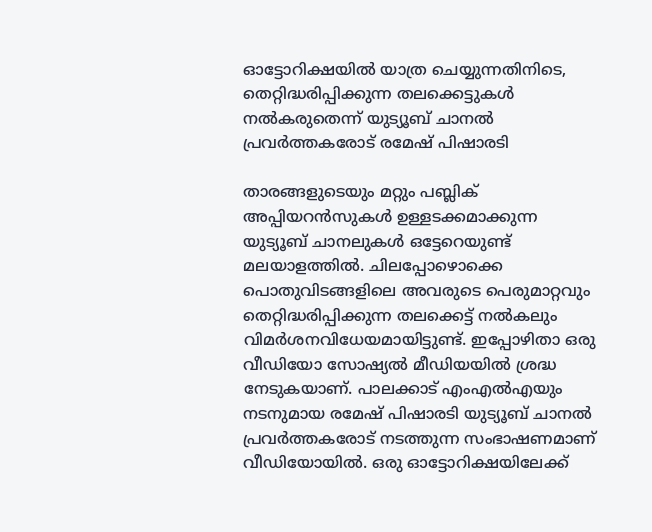ഓട്ടോറിക്ഷയിൽ യാത്ര ചെയ്യുന്നതിനിടെ, തെറ്റിദ്ധരിപ്പിക്കുന്ന തലക്കെട്ടുകൾ നൽകരുതെന്ന് യുട്യൂബ് ചാനൽ പ്രവർത്തകരോട് രമേഷ് പിഷാരടി

താരങ്ങളുടെയും മറ്റും പബ്ലിക് അപ്പിയറന്‍സുകള്‍ ഉള്ളടക്കമാക്കുന്ന യുട്യൂബ് ചാനലുകള്‍ ഒട്ടേറെയുണ്ട് മലയാളത്തില്‍. ചിലപ്പോഴൊക്കെ പൊതുവിടങ്ങളിലെ അവരുടെ പെരുമാറ്റവും തെറ്റിദ്ധരിപ്പിക്കുന്ന തലക്കെട്ട് നല്‍കലും വിമര്‍ശനവിധേയമായിട്ടുണ്ട്. ഇപ്പോഴിതാ ഒരു വീഡിയോ സോഷ്യല്‍ മീഡിയയില്‍ ശ്രദ്ധ നേടുകയാണ്. പാലക്കാട് എംഎല്‍എയും നടനുമായ രമേഷ് പിഷാരടി യുട്യൂബ് ചാനല്‍ പ്രവര്‍ത്തകരോട് നടത്തുന്ന സംഭാഷണമാണ് വീഡിയോയില്‍. ഒരു ഓട്ടോറിക്ഷയിലേക്ക്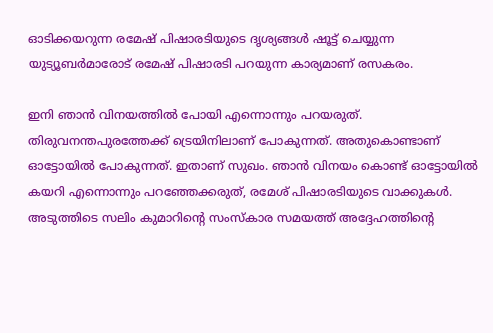ഓടിക്കയറുന്ന രമേഷ് പിഷാരടിയുടെ ദൃശ്യങ്ങള്‍ ഷൂട്ട് ചെയ്യുന്ന യുട്യൂബര്‍മാരോട് രമേഷ് പിഷാരടി പറയുന്ന കാര്യമാണ് രസകരം.

ഇനി ഞാന്‍ വിനയത്തില്‍ പോയി എന്നൊന്നും പറയരുത്. തിരുവനന്തപുരത്തേക്ക് ട്രെയിനിലാണ് പോകുന്നത്. അതുകൊണ്ടാണ് ഓട്ടോയില്‍ പോകുന്നത്. ഇതാണ് സുഖം. ഞാന്‍ വിനയം കൊണ്ട് ഓട്ടോയില്‍ കയറി എന്നൊന്നും പറഞ്ഞേക്കരുത്, രമേശ് പിഷാരടിയുടെ വാക്കുകള്‍. അടുത്തിടെ സലിം കുമാറിന്‍റെ സംസ്കാര സമയത്ത് അദ്ദേഹത്തിന്‍റെ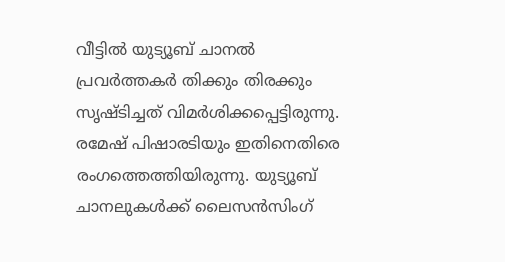വീട്ടില്‍ യുട്യൂബ് ചാനല്‍ പ്രവര്‍ത്തകര്‍ തിക്കും തിരക്കും സൃഷ്ടിച്ചത് വിമര്‍ശിക്കപ്പെട്ടിരുന്നു. രമേഷ് പിഷാരടിയും ഇതിനെതിരെ രംഗത്തെത്തിയിരുന്നു. യുട്യൂബ് ചാനലുകള്‍ക്ക് ലൈസന്‍സിംഗ്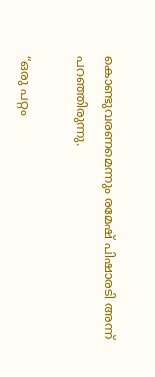കൊണ്ടുവരണമെന്നും രമേഷ് പിഷാരടി അന്ന് പറഞ്ഞിരുന്നു.

“ഒരു പറ്റം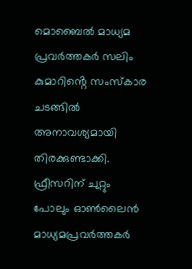മൊബൈൽ മാധ്യമ പ്രവർത്തകർ സലിം കുമാറിൻ്റെ സംസ്കാര ചടങ്ങിൽ അനാവശ്യമായി തിരക്കുണ്ടാക്കി. ഫ്രീസറിന് ചുറ്റും പോലും ഓൺലൈൻ മാധ്യമപ്രവര്‍ത്തകര്‍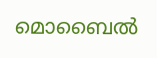മൊബൈല്‍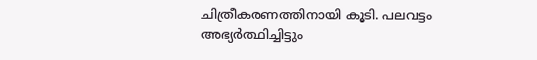ചിത്രീകരണത്തിനായി കൂടി. പലവട്ടം അഭ്യർത്ഥിച്ചിട്ടും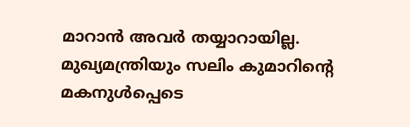മാറാൻ അവർ തയ്യാറായില്ല. മുഖ്യമന്ത്രിയും സലിം കുമാറിൻ്റെ മകനുൾപ്പെടെ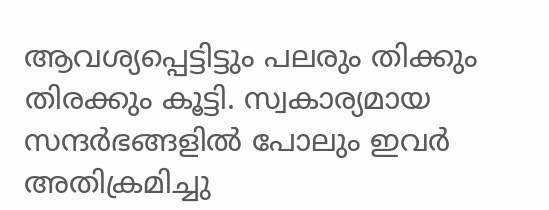ആവശ്യപ്പെട്ടിട്ടും പലരും തിക്കും തിരക്കും കൂട്ടി. സ്വകാര്യമായ സന്ദർഭങ്ങളിൽ പോലും ഇവർ അതിക്രമിച്ചു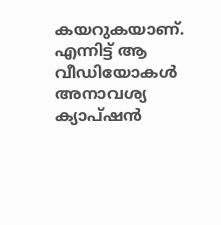കയറുകയാണ്. എന്നിട്ട് ആ വീഡിയോകള്‍ അനാവശ്യ ക്യാപ്ഷൻ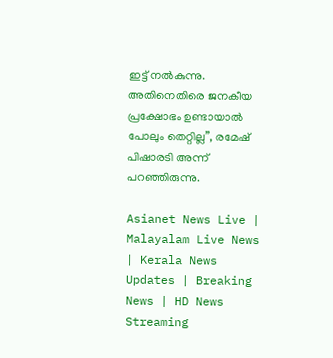ഇട്ട് നൽകുന്നു. അതിനെതിരെ ജനകീയ പ്രക്ഷോഭം ഉണ്ടായാൽ പോലും തെറ്റില്ല”, രമേഷ് പിഷാരടി അന്ന് പറഞ്ഞിരുന്നു.

Asianet News Live | Malayalam Live News | Kerala News Updates | Breaking News | HD News Streaming